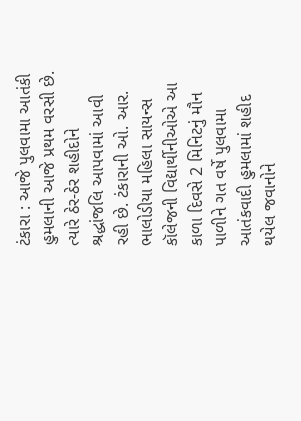ટંકારા : આજે પુલવામા આતંકી હુમલાની આજે પ્રથમ વરસી છે. ત્યારે ઠેર-ઠેર શહીદોને શ્રદ્ધાંજલિ આપવામાં આવી રહી છે. ટંકારાની ઓ. આર. ભાલોડીયા મહિલા સાયન્સ કૉલેજની વિદ્યાર્થીનીઓએ આ કાળા દિવસે 2 મિનિટનું મૌન પાળીને ગત વર્ષે પુલવામા આતંકવાદી હુમલામાં શહીદ થયેલ જવાનોને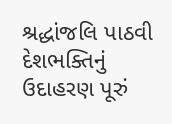શ્રદ્ધાંજલિ પાઠવી દેશભક્તિનું ઉદાહરણ પૂરું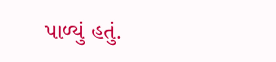પાળ્યું હતું.